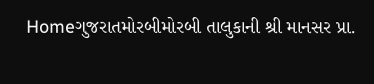Homeગુજરાતમોરબીમોરબી તાલુકાની શ્રી માનસર પ્રા.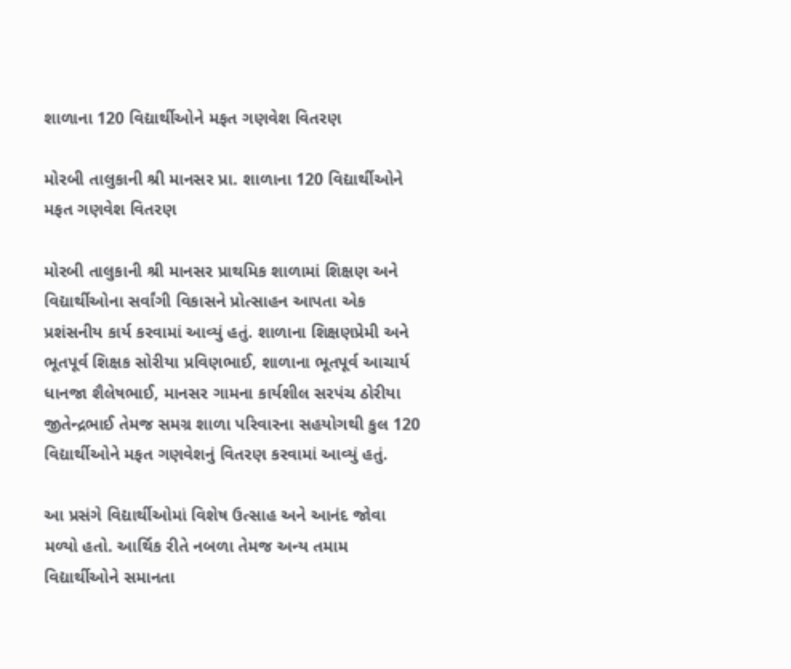શાળાના 120 વિદ્યાર્થીઓને મફત ગણવેશ વિતરણ

મોરબી તાલુકાની શ્રી માનસર પ્રા. શાળાના 120 વિદ્યાર્થીઓને મફત ગણવેશ વિતરણ

મોરબી તાલુકાની શ્રી માનસર પ્રાથમિક શાળામાં શિક્ષણ અને વિદ્યાર્થીઓના સર્વાંગી વિકાસને પ્રોત્સાહન આપતા એક પ્રશંસનીય કાર્ય કરવામાં આવ્યું હતું. શાળાના શિક્ષણપ્રેમી અને ભૂતપૂર્વ શિક્ષક સોરીયા પ્રવિણભાઈ, શાળાના ભૂતપૂર્વ આચાર્ય ધાનજા શૈલેષભાઈ, માનસર ગામના કાર્યશીલ સરપંચ ઠોરીયા જીતેન્દ્રભાઈ તેમજ સમગ્ર શાળા પરિવારના સહયોગથી કુલ 120 વિદ્યાર્થીઓને મફત ગણવેશનું વિતરણ કરવામાં આવ્યું હતું.

આ પ્રસંગે વિદ્યાર્થીઓમાં વિશેષ ઉત્સાહ અને આનંદ જોવા મળ્યો હતો. આર્થિક રીતે નબળા તેમજ અન્ય તમામ વિદ્યાર્થીઓને સમાનતા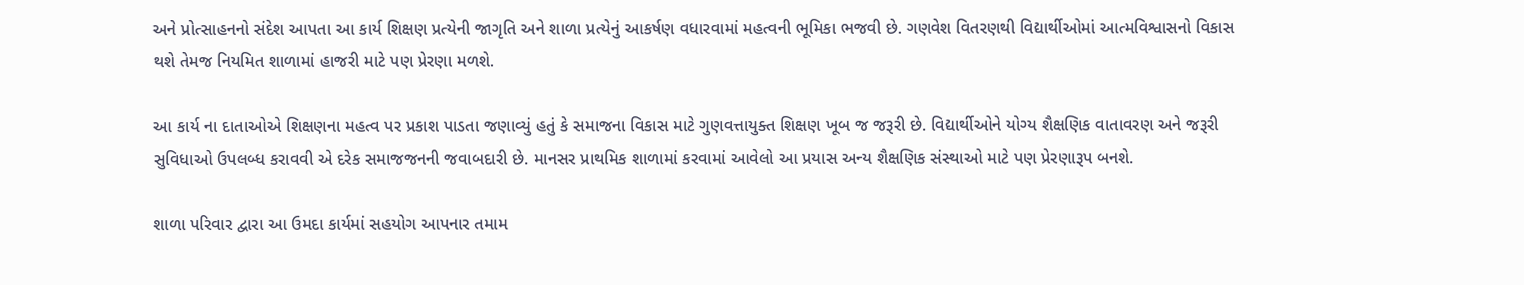અને પ્રોત્સાહનનો સંદેશ આપતા આ કાર્ય શિક્ષણ પ્રત્યેની જાગૃતિ અને શાળા પ્રત્યેનું આકર્ષણ વધારવામાં મહત્વની ભૂમિકા ભજવી છે. ગણવેશ વિતરણથી વિદ્યાર્થીઓમાં આત્મવિશ્વાસનો વિકાસ થશે તેમજ નિયમિત શાળામાં હાજરી માટે પણ પ્રેરણા મળશે.

આ કાર્ય ના દાતાઓએ શિક્ષણના મહત્વ પર પ્રકાશ પાડતા જણાવ્યું હતું કે સમાજના વિકાસ માટે ગુણવત્તાયુક્ત શિક્ષણ ખૂબ જ જરૂરી છે. વિદ્યાર્થીઓને યોગ્ય શૈક્ષણિક વાતાવરણ અને જરૂરી સુવિધાઓ ઉપલબ્ધ કરાવવી એ દરેક સમાજજનની જવાબદારી છે. માનસર પ્રાથમિક શાળામાં કરવામાં આવેલો આ પ્રયાસ અન્ય શૈક્ષણિક સંસ્થાઓ માટે પણ પ્રેરણારૂપ બનશે.

શાળા પરિવાર દ્વારા આ ઉમદા કાર્યમાં સહયોગ આપનાર તમામ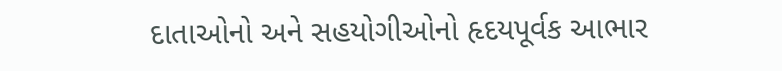દાતાઓનો અને સહયોગીઓનો હૃદયપૂર્વક આભાર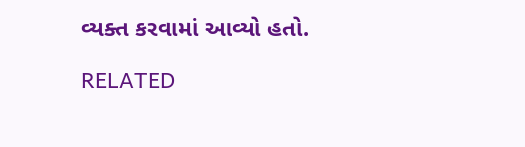વ્યક્ત કરવામાં આવ્યો હતો.

RELATED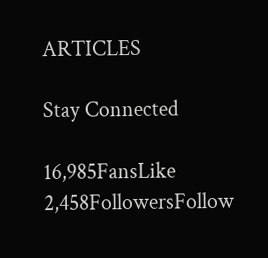ARTICLES

Stay Connected

16,985FansLike
2,458FollowersFollow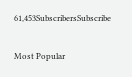61,453SubscribersSubscribe

Most Popular